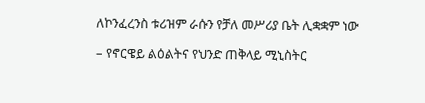ለኮንፈረንስ ቱሪዝም ራሱን የቻለ መሥሪያ ቤት ሊቋቋም ነው

– የኖርዌይ ልዕልትና የህንድ ጠቅላይ ሚኒስትር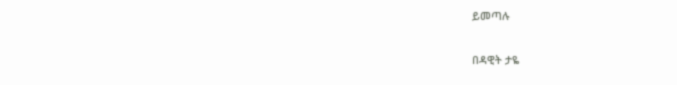ይመጣሉ

በዳዊት ታዬ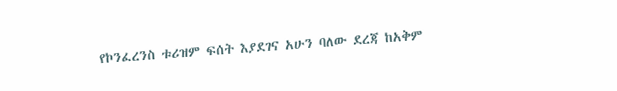የኮንፈረንስ ቱሪዝም ፍሰት እያደገና አሁን ባለው ደረጃ ከአቅም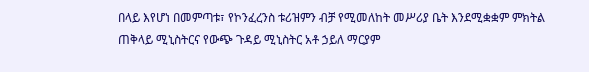በላይ እየሆነ በመምጣቱ፣ የኮንፈረንስ ቱሪዝምን ብቻ የሚመለከት መሥሪያ ቤት እንደሚቋቋም ምክትል ጠቅላይ ሚኒስትርና የውጭ ጉዳይ ሚኒስትር አቶ ኃይለ ማርያም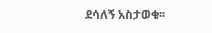ደሳለኝ አስታወቁ፡፡